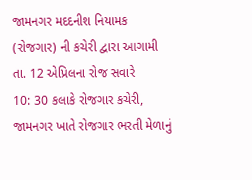જામનગર મદદનીશ નિયામક (રોજગાર) ની કચેરી દ્વારા આગામી તા. 12 એપ્રિલના રોજ સવારે
10: 30 કલાકે રોજગાર કચેરી, જામનગર ખાતે રોજગાર ભરતી મેળાનું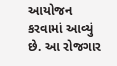આયોજન કરવામાં આવ્યું છે. આ રોજગાર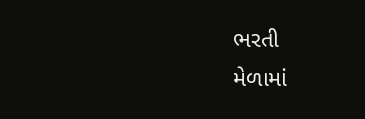ભરતી
મેળામાં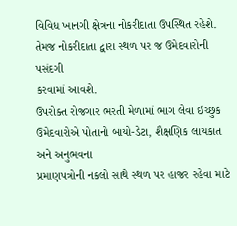વિવિધ ખાનગી ક્ષેત્રના નોકરીદાતા ઉપસ્થિત રહેશે. તેમજ નોકરીદાતા દ્વારા સ્થળ પર જ ઉમેદવારોની પસંદગી
કરવામાં આવશે.
ઉપરોક્ત રોજગાર ભરતી મેળામાં ભાગ લેવા ઇચ્છુક ઉમેદવારોએ પોતાનો બાયો-ડેટા, શૈક્ષણિક લાયકાત અને અનુભવના
પ્રમાણપત્રોની નકલો સાથે સ્થળ પર હાજર રહેવા માટે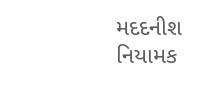મદદનીશ નિયામક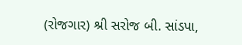(રોજગાર) શ્રી સરોજ બી. સાંડપા,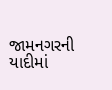જામનગરની
યાદીમાં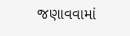જણાવવામાં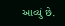આવ્યું છે.